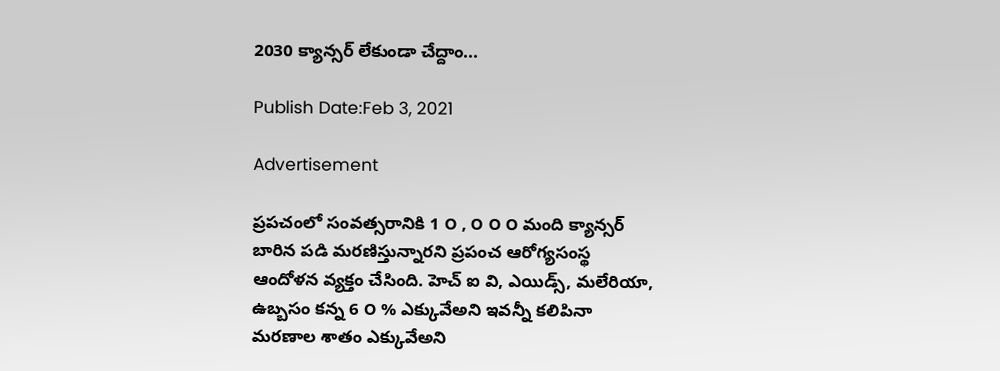2030 క్యాన్సర్ లేకుండా చేద్దాం...

Publish Date:Feb 3, 2021

Advertisement

ప్రపచంలో సంవత్సరానికి 1 ౦ , ౦ ౦ ౦ మంది క్యాన్సర్ బారిన పడి మరణిస్తున్నారని ప్రపంచ ఆరోగ్యసంస్థ ఆందోళన వ్యక్తం చేసింది. హెచ్ ఐ వి, ఎయిడ్స్, మలేరియా, ఉబ్బసం కన్న 6 ౦ % ఎక్కువేఅని ఇవన్నీ కలిపినా మరణాల శాతం ఎక్కువేఅని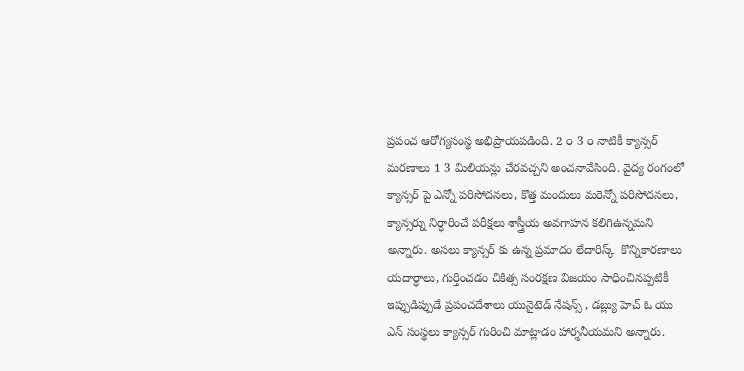ప్రపంచ ఆరోగ్యసంస్థ అభిప్రాయపడింది. 2 ౦ 3 ౦ నాటికీ క్యాన్సర్ మరణాలు 1 3 మిలియన్లు చేరవచ్చని అంచనావేసింది. వైద్య రంగంలో క్యాన్సర్ పై ఎన్నో పరిసోదనలు, కొత్త మందులు మరెన్నో పరిసోదనలు, క్యాన్సర్ను నిర్ధారించే పరీక్షలు శాస్త్రీయ అవగాహన కలిగిఉన్నమని అన్నారు. అసలు క్యాన్సర్ కు ఉన్న ప్రమాదం లేదారిస్క్  కొన్నికారణాలు యదార్ధాలు, గుర్తించడం చికిత్స సంరక్షణ విజయం సాధించినప్పటికీ ఇప్పుడిప్పుడే ప్రపంచదేశాలు యునైటెడ్ నేషన్స్ , డబ్ల్యు హెచ్ ఓ యు ఎన్ సంస్థలు క్యాన్సర్ గురించి మాట్లాడం హార్శనీయమని అన్నారు.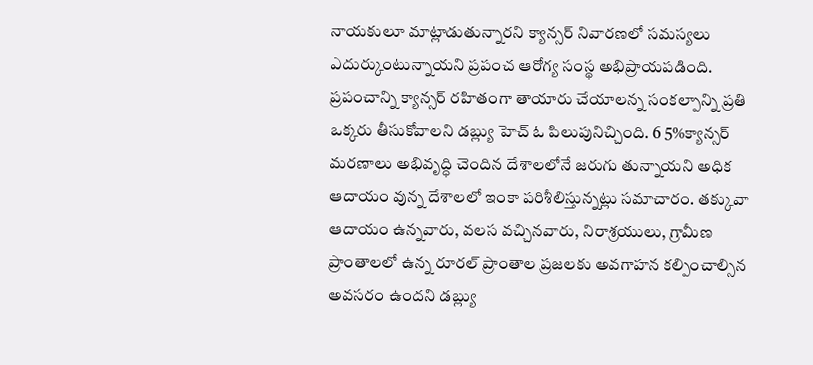నాయకులూ మాట్లాడుతున్నారని క్యాన్సర్ నివారణలో సమస్యలు ఎదుర్కుంటున్నాయని ప్రపంచ ఆరోగ్య సంస్థ అభిప్రాయపడింది. ప్రపంచాన్ని క్యాన్సర్ రహితంగా తాయారు చేయాలన్న సంకల్పాన్ని ప్రతి ఒక్కరు తీసుకోవాలని డబ్ల్యు హెచ్ ఓ పిలుపునిచ్చింది. 6 5%క్యాన్సర్  మరణాలు అభివృద్ధి చెందిన దేశాలలోనే జరుగు తున్నాయని అధిక ఆదాయం వున్న దేశాలలో ఇంకా పరిశీలిస్తున్నట్లు సమాచారం. తక్కువా ఆదాయం ఉన్నవారు, వలస వచ్చినవారు, నిరాశ్రయులు, గ్రామీణ ప్రాంతాలలో ఉన్న రూరల్ ప్రాంతాల ప్రజలకు అవగాహన కల్పించాల్సిన అవసరం ఉందని డబ్ల్యు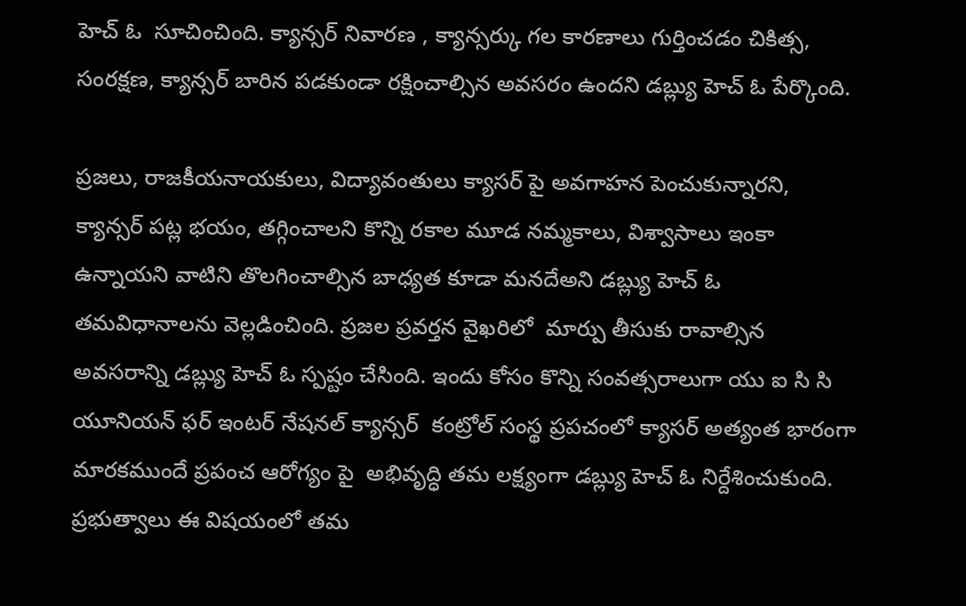హెచ్ ఓ  సూచించింది. క్యాన్సర్ నివారణ , క్యాన్సర్కు గల కారణాలు గుర్తించడం చికిత్స, సంరక్షణ, క్యాన్సర్ బారిన పడకుండా రక్షించాల్సిన అవసరం ఉందని డబ్ల్యు హెచ్ ఓ పేర్కొంది.

ప్రజలు, రాజకీయనాయకులు, విద్యావంతులు క్యాసర్ పై అవగాహన పెంచుకున్నారని, క్యాన్సర్ పట్ల భయం, తగ్గించాలని కొన్ని రకాల మూడ నమ్మకాలు, విశ్వాసాలు ఇంకా ఉన్నాయని వాటిని తొలగించాల్సిన బాధ్యత కూడా మనదేఅని డబ్ల్యు హెచ్ ఓ తమవిధానాలను వెల్లడించింది. ప్రజల ప్రవర్తన వైఖరిలో  మార్పు తీసుకు రావాల్సిన అవసరాన్ని డబ్ల్యు హెచ్ ఓ స్పష్టం చేసింది. ఇందు కోసం కొన్ని సంవత్సరాలుగా యు ఐ సి సి యూనియన్ ఫర్ ఇంటర్ నేషనల్ క్యాన్సర్  కంట్రోల్ సంస్థ ప్రపచంలో క్యాసర్ అత్యంత భారంగా మారకముందే ప్రపంచ ఆరోగ్యం పై  అభివృద్ధి తమ లక్ష్యంగా డబ్ల్యు హెచ్ ఓ నిర్దేశించుకుంది. ప్రభుత్వాలు ఈ విషయంలో తమ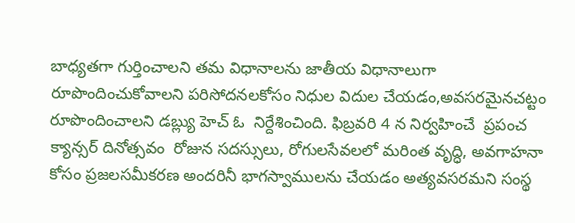బాధ్యతగా గుర్తించాలని తమ విధానాలను జాతీయ విధానాలుగా రూపొందించుకోవాలని పరిసోదనలకోసం నిధుల విదుల చేయడం,అవసరమైనచట్టం రూపొందించాలని డబ్ల్యు హెచ్ ఓ  నిర్దేశించింది. ఫిబ్రవరి 4 న నిర్వహించే  ప్రపంచ క్యాన్సర్ దినోత్సవం  రోజున సదస్సులు, రోగులసేవలలో మరింత వృద్ధి, అవగాహనా కోసం ప్రజలసమీకరణ అందరినీ భాగస్వాములను చేయడం అత్యవసరమని సంస్థ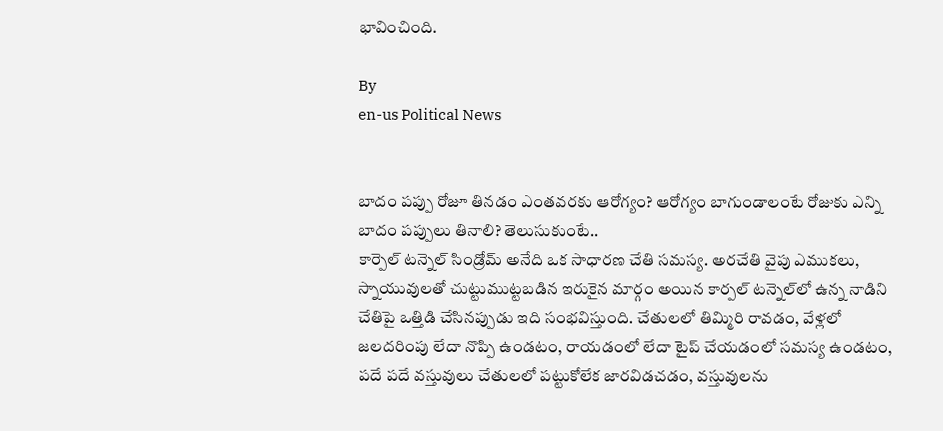భావించింది.

By
en-us Political News


బాదం పప్పు రోజూ తినడం ఎంతవరకు ఆరోగ్యం? ఆరోగ్యం బాగుండాలంటే రోజుకు ఎన్ని బాదం పప్పులు తినాలి? తెలుసుకుంటే..
కార్పెల్ టన్నెల్ సిండ్రోమ్ అనేది ఒక సాధారణ చేతి సమస్య. అరచేతి వైపు ఎముకలు, స్నాయువులతో చుట్టుముట్టబడిన ఇరుకైన మార్గం అయిన కార్పల్ టన్నెల్‌లో ఉన్న నాడిని చేతిపై ఒత్తిడి చేసినప్పుడు ఇది సంభవిస్తుంది. చేతులలో తిమ్మిరి రావడం, వేళ్లలో జలదరింపు లేదా నొప్పి ఉండటం, రాయడంలో లేదా టైప్ చేయడంలో సమస్య ఉండటం, పదే పదే వస్తువులు చేతులలో పట్టుకోలేక జారవిడచడం, వస్తువులను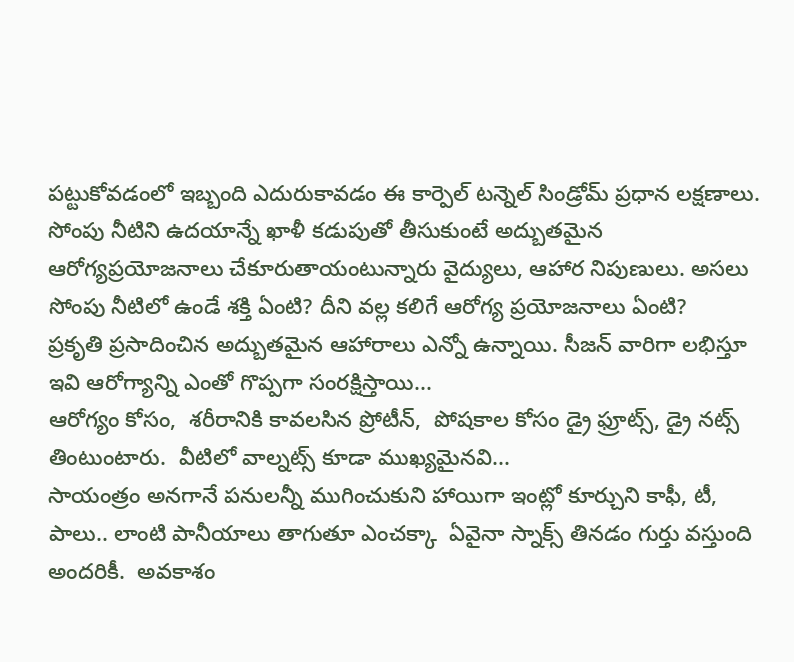పట్టుకోవడంలో ఇబ్బంది ఎదురుకావడం ఈ కార్పెల్ టన్నెల్ సిండ్రోమ్ ప్రధాన లక్షణాలు.
సోంపు నీటిని ఉదయాన్నే ఖాళీ కడుపుతో తీసుకుంటే అద్బుతమైన ఆరోగ్యప్రయోజనాలు చేకూరుతాయంటున్నారు వైద్యులు, ఆహార నిపుణులు. అసలు సోంపు నీటిలో ఉండే శక్తి ఏంటి? దీని వల్ల కలిగే ఆరోగ్య ప్రయోజనాలు ఏంటి?
ప్రకృతి ప్రసాదించిన అద్బుతమైన ఆహారాలు ఎన్నో ఉన్నాయి. సీజన్ వారిగా లభిస్తూ ఇవి ఆరోగ్యాన్ని ఎంతో గొప్పగా సంరక్షిస్తాయి...
ఆరోగ్యం కోసం,  శరీరానికి కావలసిన ప్రోటీన్,  పోషకాల కోసం డ్రై ఫ్రూట్స్, డ్రై నట్స్ తింటుంటారు.  వీటిలో వాల్నట్స్ కూడా ముఖ్యమైనవి...
సాయంత్రం అనగానే పనులన్నీ ముగించుకుని హాయిగా ఇంట్లో కూర్చుని కాఫీ, టీ, పాలు.. లాంటి పానీయాలు తాగుతూ ఎంచక్కా  ఏవైనా స్నాక్స్ తినడం గుర్తు వస్తుంది అందరికీ.  అవకాశం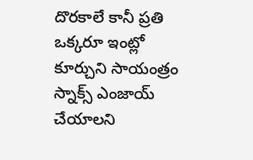దొరకాలే కానీ ప్రతి ఒక్కరూ ఇంట్లో కూర్చుని సాయంత్రం స్నాక్స్ ఎంజాయ్ చేయాలని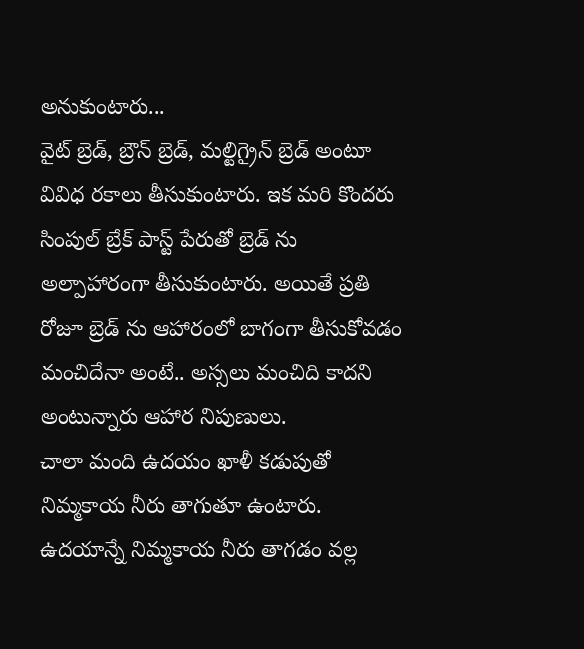అనుకుంటారు...
వైట్ బ్రెడ్, బ్రౌన్ బ్రెడ్, మల్టిగ్రైన్ బ్రెడ్ అంటూ వివిధ రకాలు తీసుకుంటారు. ఇక మరి కొందరు సింపుల్ బ్రేక్ పాస్ట్ పేరుతో బ్రెడ్ ను అల్పాహారంగా తీసుకుంటారు. అయితే ప్రతి రోజూ బ్రెడ్ ను ఆహారంలో బాగంగా తీసుకోవడం మంచిదేనా అంటే.. అస్సలు మంచిది కాదని అంటున్నారు ఆహార నిపుణులు.
చాలా మంది ఉదయం ఖాళీ కడుపుతో నిమ్మకాయ నీరు తాగుతూ ఉంటారు. ఉదయాన్నే నిమ్మకాయ నీరు తాగడం వల్ల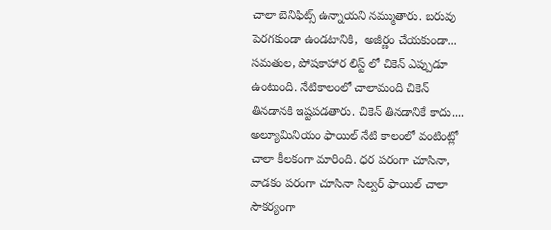చాలా బెనిఫిట్స్ ఉన్నాయని నమ్ముతారు. బరువు పెరగకుండా ఉండటానికి,  అజీర్ణం చేయకుండా...
సమతుల, పోషకాహార లిస్ట్ లో చికెన్ ఎప్పుడూ ఉంటుంది. నేటికాలంలో చాలామంది చికెన్ తినడానకి ఇష్టపడతారు. చికెన్ తినడానికే కాదు....
అల్యూమినియం ఫాయిల్ నేటి కాలంలో వంటింట్లో చాలా కీలకంగా మారింది. ధర పరంగా చూసినా, వాడకం పరంగా చూసినా సిల్వర్ ఫాయిల్ చాలా సౌకర్యంగా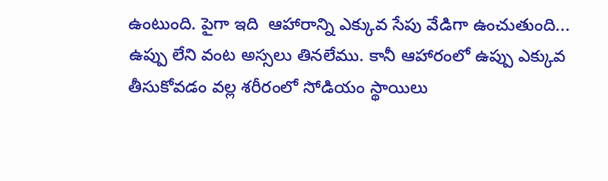ఉంటుంది. పైగా ఇది  ఆహారాన్ని ఎక్కువ సేపు వేడిగా ఉంచుతుంది...
ఉప్పు లేని వంట అస్సలు తినలేము. కానీ ఆహారంలో ఉప్పు ఎక్కువ తీసుకోవడం వల్ల శరీరంలో సోడియం స్థాయిలు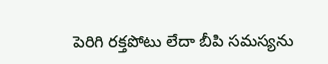పెరిగి రక్తపోటు లేదా బీపి సమస్యను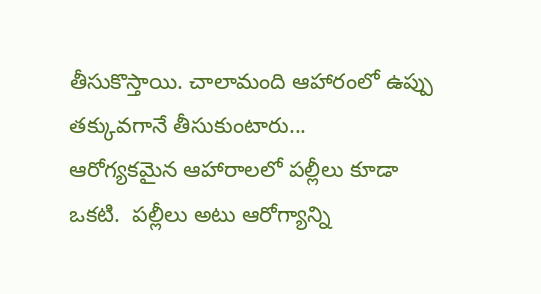తీసుకొస్తాయి. చాలామంది ఆహారంలో ఉప్పు తక్కువగానే తీసుకుంటారు...
ఆరోగ్యకమైన ఆహారాలలో పల్లీలు కూడా ఒకటి.  పల్లీలు అటు ఆరోగ్యాన్ని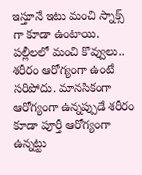ఇస్తూనే ఇటు మంచి స్నాక్స్ గా కూడా ఉంటాయి.  పల్లీలలో మంచి కొవ్వులు..
శరీరం ఆరోగ్యంగా ఉంటే సరిపోదు. మానసికంగా ఆరోగ్యంగా ఉన్నప్పుడే శరీరం కూడా పూర్తీ ఆరోగ్యంగా ఉన్నట్టు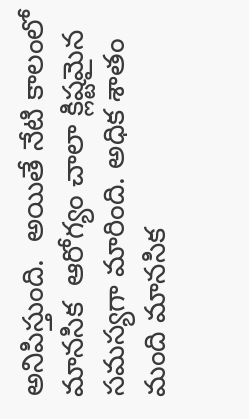అనిపిస్తుంది.  అయితే నేటి కాలంలో మానసిక  ఆరోగ్యం చాలా క్లిష్టమైన సమస్యగా మారింది. అధిక శాతం మంది మానసిక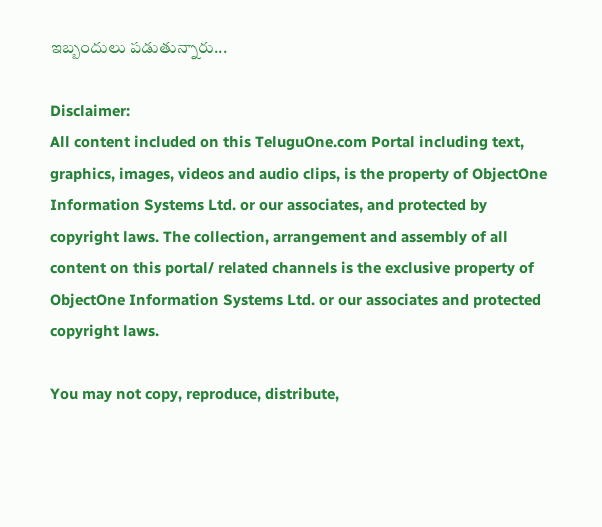ఇబ్బందులు పడుతున్నారు...

Disclaimer:
All content included on this TeluguOne.com Portal including text, graphics, images, videos and audio clips, is the property of ObjectOne Information Systems Ltd. or our associates, and protected by copyright laws. The collection, arrangement and assembly of all content on this portal/ related channels is the exclusive property of ObjectOne Information Systems Ltd. or our associates and protected copyright laws.

You may not copy, reproduce, distribute,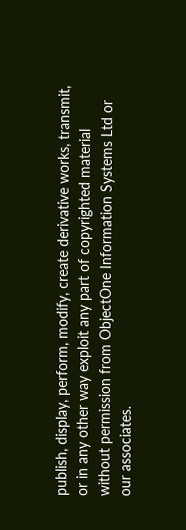publish, display, perform, modify, create derivative works, transmit, or in any other way exploit any part of copyrighted material without permission from ObjectOne Information Systems Ltd or our associates.